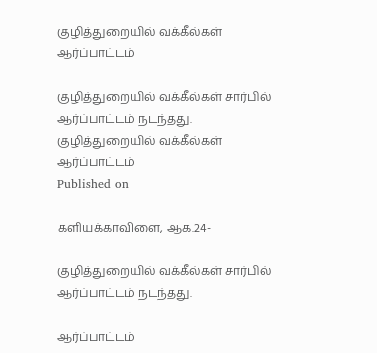குழித்துறையில் வக்கீல்கள் ஆர்ப்பாட்டம்

குழித்துறையில் வக்கீல்கள் சார்பில் ஆர்ப்பாட்டம் நடந்தது.
குழித்துறையில் வக்கீல்கள் ஆர்ப்பாட்டம்
Published on

களியக்காவிளை, ஆக.24-

குழித்துறையில் வக்கீல்கள் சார்பில் ஆர்ப்பாட்டம் நடந்தது.

ஆர்ப்பாட்டம்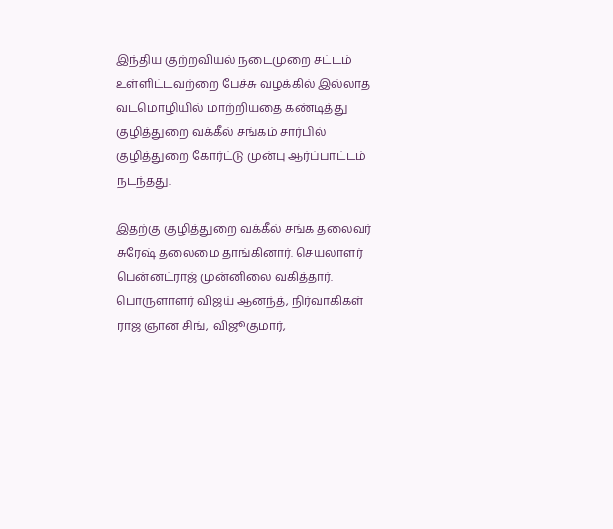இந்திய குற்றவியல் நடைமுறை சட்டம் உள்ளிட்டவற்றை பேச்சு வழக்கில் இல்லாத வடமொழியில் மாற்றியதை கண்டித்து குழித்துறை வக்கீல் சங்கம் சார்பில் குழித்துறை கோர்ட்டு முன்பு ஆர்ப்பாட்டம் நடந்தது.

இதற்கு குழித்துறை வக்கீல் சங்க தலைவர் சுரேஷ் தலைமை தாங்கினார். செயலாளர் பென்னட்ராஜ் முன்னிலை வகித்தார். பொருளாளர் விஜய் ஆனந்த், நிர்வாகிகள் ராஜ ஞான சிங், விஜூகுமார்,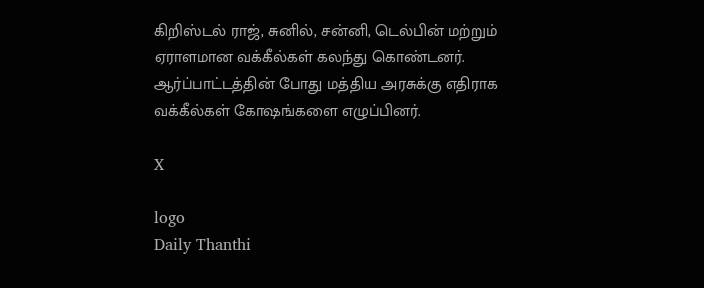கிறிஸ்டல் ராஜ், சுனில், சன்னி, டெல்பின் மற்றும் ஏராளமான வக்கீல்கள் கலந்து கொண்டனர். ஆர்ப்பாட்டத்தின் போது மத்திய அரசுக்கு எதிராக வக்கீல்கள் கோஷங்களை எழுப்பினர்.

X

logo
Daily Thanthi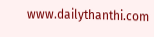www.dailythanthi.com